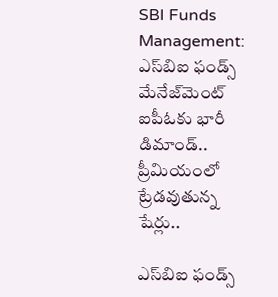SBI Funds Management: ఎస్‌బిఐ ఫండ్స్ మేనేజ్‌మెంట్ ఐపీఓకు భారీ డిమాండ్.. ప్రీమియంలో ట్రేడవుతున్న షేర్లు..

ఎస్‌బిఐ ఫండ్స్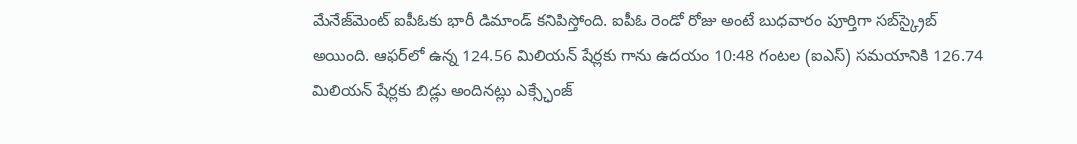మేనేజ్‌మెంట్ ఐపీఓకు భారీ డిమాండ్ కనిపిస్తోంది. ఐపీఓ రెండో రోజు అంటే బుధవారం పూర్తిగా సబ్‌స్క్రైబ్ అయింది. ఆఫర్‌లో ఉన్న 124.56 మిలియన్ షేర్లకు గాను ఉదయం 10:48 గంటల (ఐఎస్) సమయానికి 126.74 మిలియన్ షేర్లకు బిడ్లు అందినట్లు ఎక్స్ఛేంజ్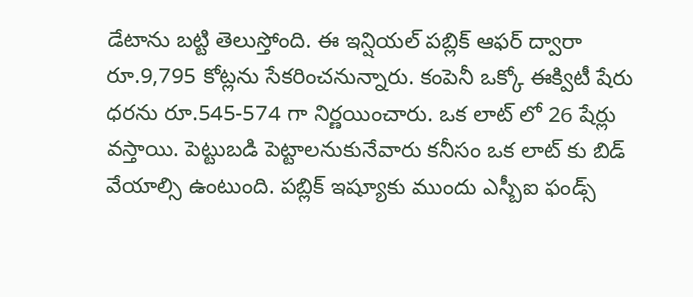డేటాను బట్టి తెలుస్తోంది. ఈ ఇన్షియల్ పబ్లిక్ ఆఫర్ ద్వారా రూ.9,795 కోట్లను సేకరించనున్నారు. కంపెనీ ఒక్కో ఈక్విటీ షేరు ధరను రూ.545-574 గా నిర్ణయించారు. ఒక లాట్ లో 26 షేర్లు వస్తాయి. పెట్టుబడి పెట్టాలనుకునేవారు కనీసం ఒక లాట్ కు బిడ్ వేయాల్సి ఉంటుంది. పబ్లిక్ ఇష్యూకు ముందు ఎస్బీఐ ఫండ్స్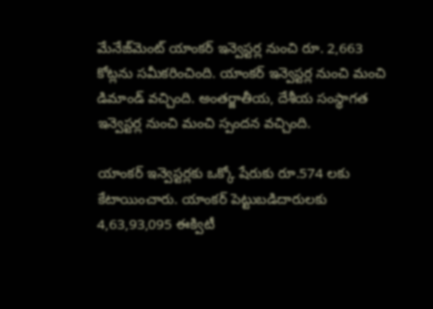మేనేజ్‌మెంట్ యాంకర్ ఇన్వెస్టర్ల నుంచి రూ. 2,663 కోట్లను సమీకరించింది. యాంకర్ ఇన్వెస్టర్ల నుంచి మంచి డిమాండ్ వచ్చింది. అంతర్జాతీయ, దేశీయ సంస్థాగత ఇన్వెస్టర్ల నుంచి మంచి స్పందన వచ్చింది.

యాంకర్ ఇన్వెస్టర్లకు ఒక్కో షేరుకు రూ.574 లకు కేటాయించారు. యాంకర్ పెట్టుబడిదారులకు 4,63,93,095 ఈక్విటీ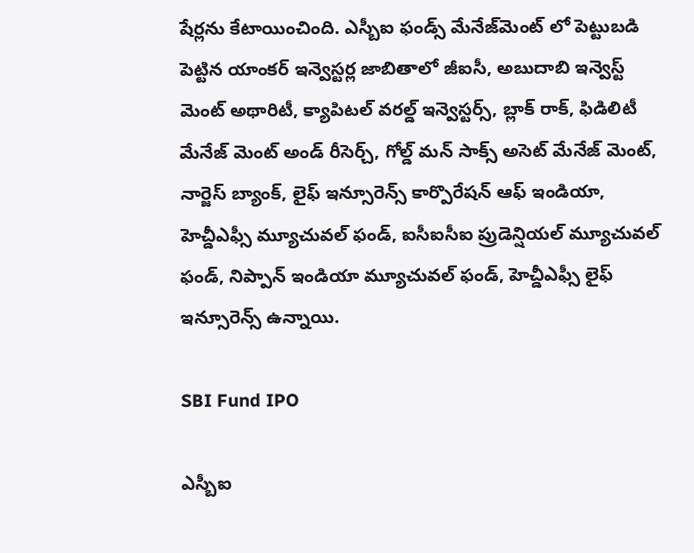షేర్లను కేటాయించింది. ఎస్బీఐ ఫండ్స్ మేనేజ్‌మెంట్ లో పెట్టుబడి పెట్టిన యాంకర్ ఇన్వెస్టర్ల జాబితాలో జీఐసీ, అబుదాబి ఇన్వెస్ట్ మెంట్ అథారిటీ, క్యాపిటల్ వరల్డ్ ఇన్వెస్టర్స్, బ్లాక్ రాక్, ఫిడిలిటీ మేనేజ్ మెంట్ అండ్ రీసెర్చ్, గోల్డ్ మన్ సాక్స్ అసెట్ మేనేజ్ మెంట్, నార్జెస్ బ్యాంక్, లైఫ్ ఇన్సూరెన్స్ కార్పొరేషన్ ఆఫ్ ఇండియా, హెచ్డీఎఫ్సీ మ్యూచువల్ ఫండ్, ఐసీఐసీఐ ప్రుడెన్షియల్ మ్యూచువల్ ఫండ్, నిప్పాన్ ఇండియా మ్యూచువల్ ఫండ్, హెచ్డీఎఫ్సీ లైఫ్ ఇన్సూరెన్స్ ఉన్నాయి.

SBI Fund IPO

ఎస్బీఐ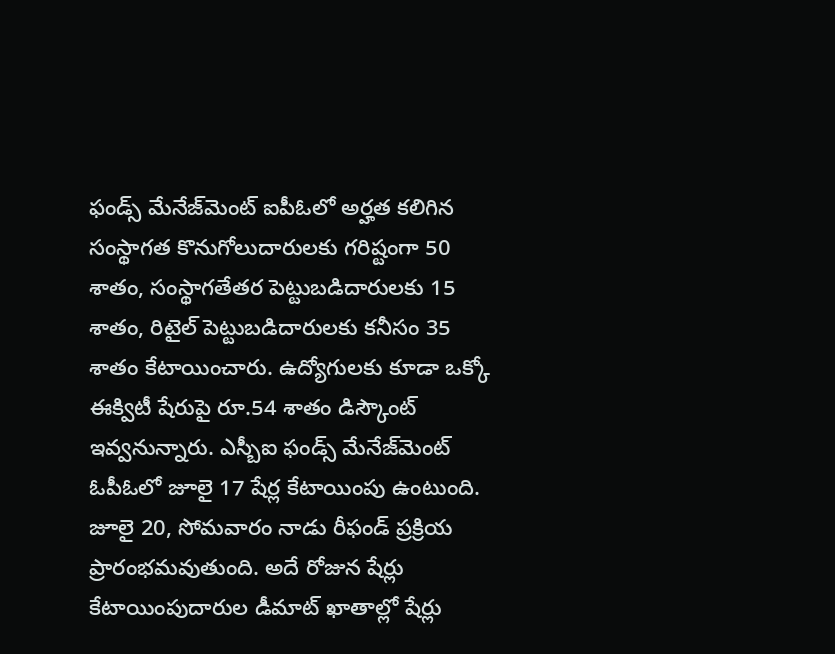ఫండ్స్ మేనేజ్‌మెంట్ ఐపీఓలో అర్హత కలిగిన సంస్థాగత కొనుగోలుదారులకు గరిష్టంగా 50 శాతం, సంస్థాగతేతర పెట్టుబడిదారులకు 15 శాతం, రిటైల్ పెట్టుబడిదారులకు కనీసం 35 శాతం కేటాయించారు. ఉద్యోగులకు కూడా ఒక్కో ఈక్విటీ షేరుపై రూ.54 శాతం డిస్కౌంట్ ఇవ్వనున్నారు. ఎస్బీఐ ఫండ్స్ మేనేజ్‌మెంట్ ఓపీఓలో జూలై 17 షేర్ల కేటాయింపు ఉంటుంది. జూలై 20, సోమవారం నాడు రీఫండ్ ప్రక్రియ ప్రారంభమవుతుంది. అదే రోజున షేర్లు కేటాయింపుదారుల డీమాట్ ఖాతాల్లో షేర్లు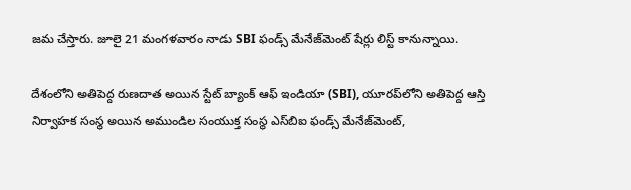జమ చేస్తారు. జూలై 21 మంగళవారం నాడు SBI ఫండ్స్ మేనేజ్‌మెంట్ షేర్లు లిస్ట్ కానున్నాయి.

దేశంలోని అతిపెద్ద రుణదాత అయిన స్టేట్ బ్యాంక్ ఆఫ్ ఇండియా (SBI), యూరప్‌లోని అతిపెద్ద ఆస్తి నిర్వాహక సంస్థ అయిన అముండిల సంయుక్త సంస్థ ఎస్‌బిఐ ఫండ్స్ మేనేజ్‌మెంట్,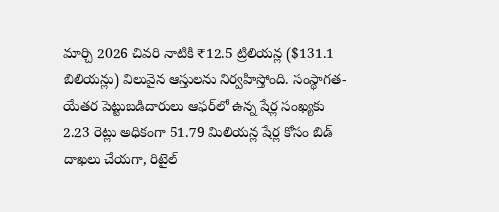మార్చి 2026 చివరి నాటికి ₹12.5 ట్రిలియన్ల ($131.1 బిలియన్లు) విలువైన ఆస్తులను నిర్వహిస్తోంది. సంస్థాగత-యేతర పెట్టుబడిదారులు ఆఫర్‌లో ఉన్న షేర్ల సంఖ్యకు 2.23 రెట్లు అధికంగా 51.79 మిలియన్ల షేర్ల కోసం బిడ్ దాఖలు చేయగా, రిటైల్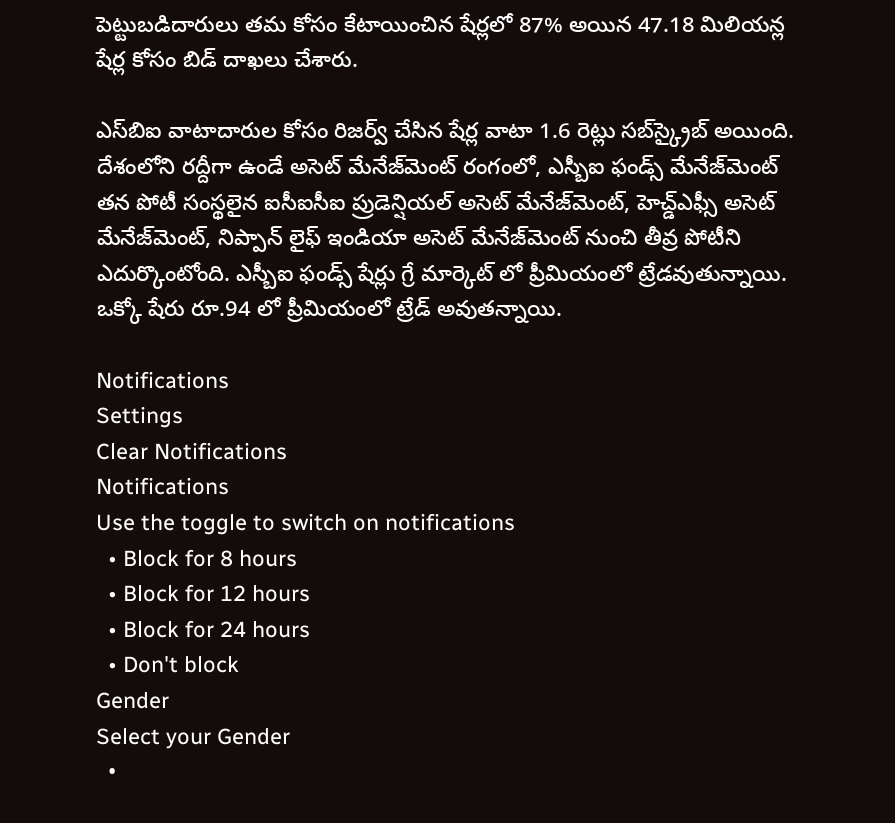పెట్టుబడిదారులు తమ కోసం కేటాయించిన షేర్లలో 87% అయిన 47.18 మిలియన్ల షేర్ల కోసం బిడ్ దాఖలు చేశారు.

ఎస్‌బిఐ వాటాదారుల కోసం రిజర్వ్ చేసిన షేర్ల వాటా 1.6 రెట్లు సబ్‌స్క్రైబ్ అయింది. దేశంలోని రద్దీగా ఉండే అసెట్ మేనేజ్‌మెంట్ రంగంలో, ఎస్బీఐ ఫండ్స్ మేనేజ్‌మెంట్ తన పోటీ సంస్థలైన ఐసీఐసీఐ ప్రుడెన్షియల్ అసెట్ మేనేజ్‌మెంట్, హెచ్డ్ఎఫ్సీ అసెట్ మేనేజ్‌మెంట్, నిప్పాన్ లైఫ్ ఇండియా అసెట్ మేనేజ్‌మెంట్ నుంచి తీవ్ర పోటీని ఎదుర్కొంటోంది. ఎస్బీఐ ఫండ్స్ షేర్లు గ్రే మార్కెట్ లో ప్రీమియంలో ట్రేడవుతున్నాయి. ఒక్కో షేరు రూ.94 లో ప్రీమియంలో ట్రేడ్ అవుతన్నాయి.

Notifications
Settings
Clear Notifications
Notifications
Use the toggle to switch on notifications
  • Block for 8 hours
  • Block for 12 hours
  • Block for 24 hours
  • Don't block
Gender
Select your Gender
  •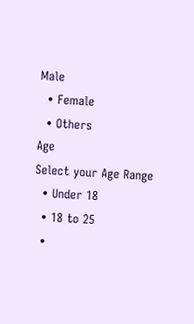Male
  • Female
  • Others
Age
Select your Age Range
  • Under 18
  • 18 to 25
  •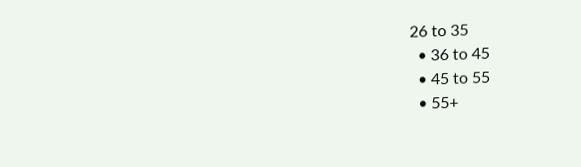26 to 35
  • 36 to 45
  • 45 to 55
  • 55+